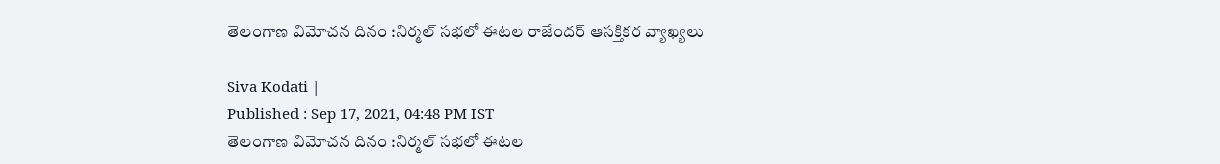తెలంగాణ విమోచన దినం :నిర్మల్‌ సభలో ఈటల రాజేందర్ ఆసక్తికర వ్యాఖ్యలు

Siva Kodati |
Published : Sep 17, 2021, 04:48 PM IST
తెలంగాణ విమోచన దినం :నిర్మల్‌ సభలో ఈటల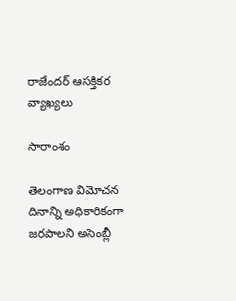రాజేందర్ ఆసక్తికర వ్యాఖ్యలు

సారాంశం

తెలంగాణ విమోచన దినాన్ని అధికారికంగా జరపాలని అసెంబ్లీ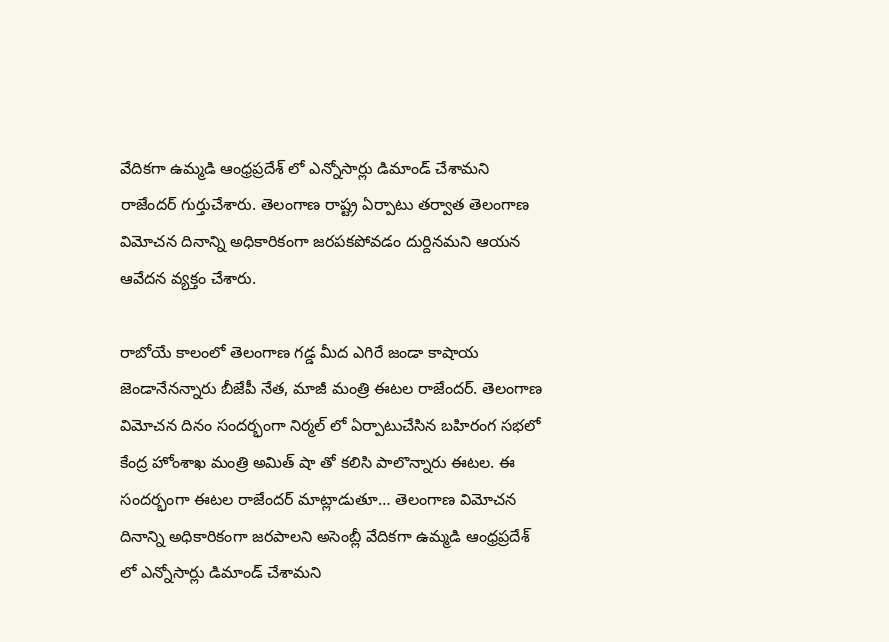వేదికగా ఉమ్మడి ఆంధ్రప్రదేశ్ లో ఎన్నోసార్లు డిమాండ్ చేశామని రాజేందర్ గుర్తుచేశారు. తెలంగాణ రాష్ట్ర ఏర్పాటు తర్వాత తెలంగాణ విమోచన దినాన్ని అధికారికంగా జరపకపోవడం దుర్దినమని ఆయన ఆవేదన వ్యక్తం చేశారు.

రాబోయే కాలంలో తెలంగాణ గడ్డ మీద ఎగిరే జండా కాషాయ జెండానేనన్నారు బీజేపీ నేత, మాజీ మంత్రి ఈటల రాజేందర్. తెలంగాణ విమోచన దినం సందర్భంగా నిర్మల్ లో ఏర్పాటుచేసిన బహిరంగ సభలో కేంద్ర హోంశాఖ మంత్రి అమిత్ షా తో కలిసి పాలొన్నారు ఈటల. ఈ సందర్భంగా ఈటల రాజేందర్ మాట్లాడుతూ… తెలంగాణ విమోచన దినాన్ని అధికారికంగా జరపాలని అసెంబ్లీ వేదికగా ఉమ్మడి ఆంధ్రప్రదేశ్ లో ఎన్నోసార్లు డిమాండ్ చేశామని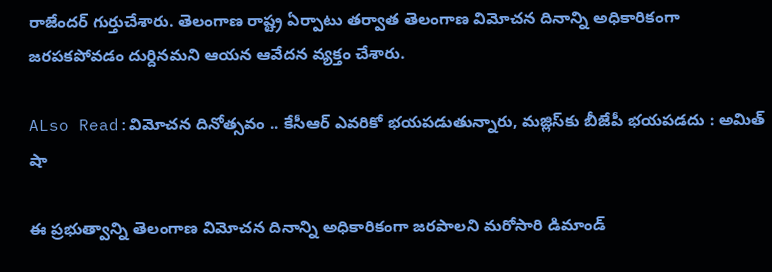రాజేందర్ గుర్తుచేశారు. తెలంగాణ రాష్ట్ర ఏర్పాటు తర్వాత తెలంగాణ విమోచన దినాన్ని అధికారికంగా జరపకపోవడం దుర్దినమని ఆయన ఆవేదన వ్యక్తం చేశారు.

ALso Read:విమోచన దినోత్సవం .. కేసీఆర్ ఎవరికో భయపడుతున్నారు, మజ్లిస్‌కు బీజేపీ భయపడదు : అమిత్ షా

ఈ ప్రభుత్వాన్ని తెలంగాణ విమోచన దినాన్ని అధికారికంగా జరపాలని మరోసారి డిమాండ్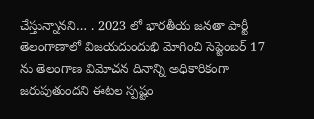చేస్తున్నానని… . 2023 లో భారతీయ జనతా పార్టీ తెలంగాణాలో విజయదుందుభి మోగించి సెప్టెంబర్ 17 ను తెలంగాణ విమోచన దినాన్ని అధికారికంగా జరుపుతుందని ఈటల స్పష్టం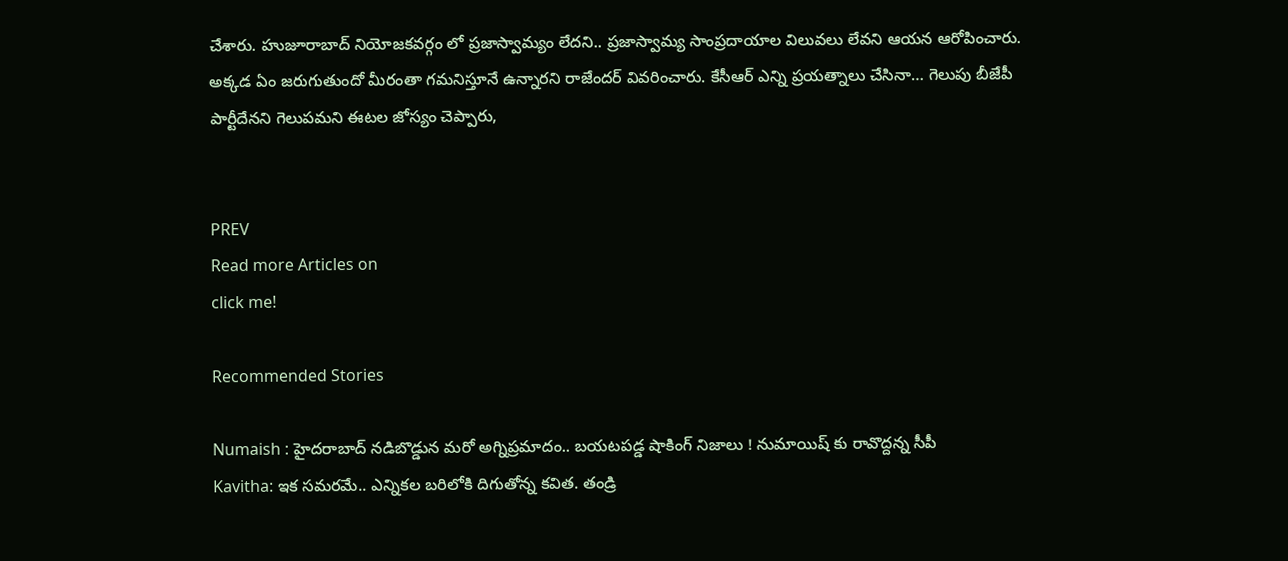చేశారు. హుజూరాబాద్ నియోజకవర్గం లో ప్రజాస్వామ్యం లేదని.. ప్రజాస్వామ్య సాంప్రదాయాల విలువలు లేవని ఆయన ఆరోపించారు. అక్కడ ఏం జరుగుతుందో మీరంతా గమనిస్తూనే ఉన్నారని రాజేందర్ వివరించారు. కేసీఆర్‌ ఎన్ని ప్రయత్నాలు చేసినా… గెలుపు బీజేపీ పార్టీదేనని గెలుపమని ఈటల జోస్యం చెప్పారు,


PREV
Read more Articles on
click me!

Recommended Stories

Numaish : హైదరాబాద్ నడిబొడ్డున మరో అగ్నిప్రమాదం.. బయటపడ్డ షాకింగ్ నిజాలు ! నుమాయిష్ కు రావొద్దన్న సీపీ
Kavitha: ఇక స‌మ‌ర‌మే.. ఎన్నిక‌ల బ‌రిలోకి దిగుతోన్న క‌విత‌. తండ్రి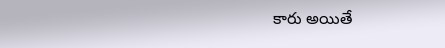కారు అయితే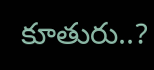కూతురు..?